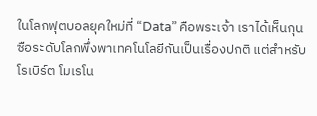ในโลกฟุตบอลยุคใหม่ที่ “Data” คือพระเจ้า เราได้เห็นกุนซือระดับโลกพึ่งพาเทคโนโลยีกันเป็นเรื่องปกติ แต่สำหรับ โรเบิร์ต โมเรโน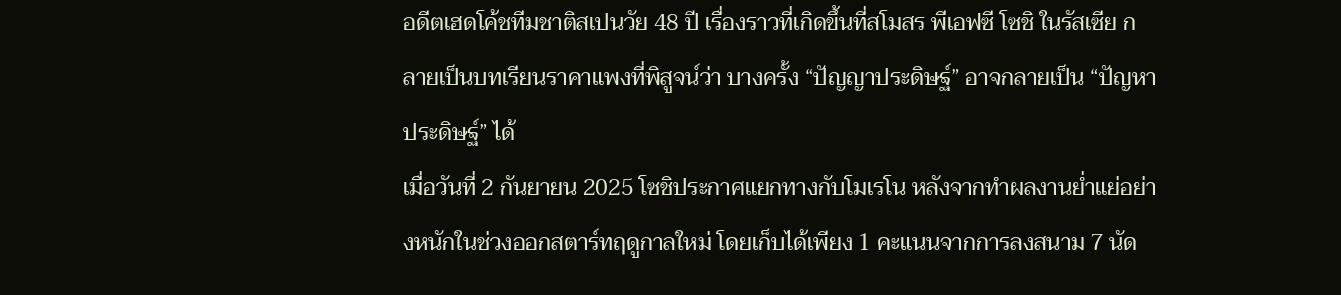อดีตเฮดโค้ชทีมชาติสเปนวัย 48 ปี เรื่องราวที่เกิดขึ้นที่สโมสร พีเอฟซี โซชิ ในรัสเซีย กลายเป็นบทเรียนราคาแพงที่พิสูจน์ว่า บางครั้ง “ปัญญาประดิษฐ์” อาจกลายเป็น “ปัญหาประดิษฐ์” ได้
เมื่อวันที่ 2 กันยายน 2025 โซชิประกาศแยกทางกับโมเรโน หลังจากทำผลงานย่ำแย่อย่างหนักในช่วงออกสตาร์ทฤดูกาลใหม่ โดยเก็บได้เพียง 1 คะแนนจากการลงสนาม 7 นัด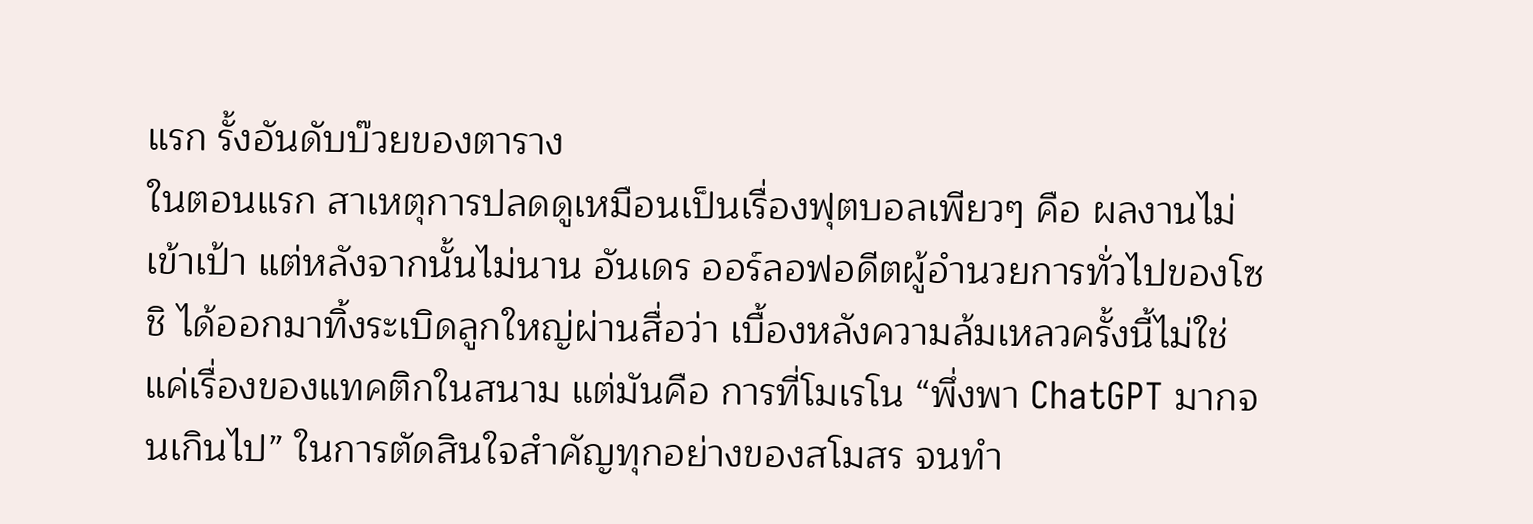แรก รั้งอันดับบ๊วยของตาราง
ในตอนแรก สาเหตุการปลดดูเหมือนเป็นเรื่องฟุตบอลเพียวๆ คือ ผลงานไม่เข้าเป้า แต่หลังจากนั้นไม่นาน อันเดร ออร์ลอฟอดีตผู้อำนวยการทั่วไปของโซชิ ได้ออกมาทิ้งระเบิดลูกใหญ่ผ่านสื่อว่า เบื้องหลังความล้มเหลวครั้งนี้ไม่ใช่แค่เรื่องของแทคติกในสนาม แต่มันคือ การที่โมเรโน “พึ่งพา ChatGPT มากจนเกินไป” ในการตัดสินใจสำคัญทุกอย่างของสโมสร จนทำ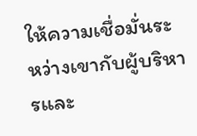ให้ความเชื่อมั่นระหว่างเขากับผู้บริหารและ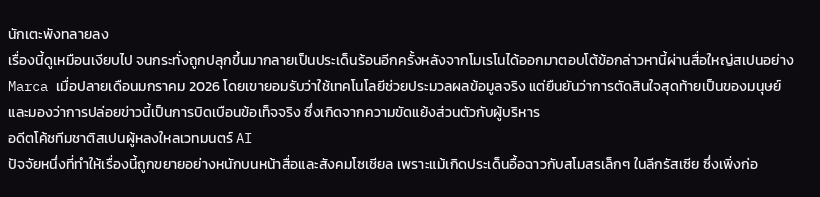นักเตะพังทลายลง
เรื่องนี้ดูเหมือนเงียบไป จนกระทั่งถูกปลุกขึ้นมากลายเป็นประเด็นร้อนอีกครั้งหลังจากโมเรโนได้ออกมาตอบโต้ข้อกล่าวหานี้ผ่านสื่อใหญ่สเปนอย่าง Marca เมื่อปลายเดือนมกราคม 2026 โดยเขายอมรับว่าใช้เทคโนโลยีช่วยประมวลผลข้อมูลจริง แต่ยืนยันว่าการตัดสินใจสุดท้ายเป็นของมนุษย์ และมองว่าการปล่อยข่าวนี้เป็นการบิดเบือนข้อเท็จจริง ซึ่งเกิดจากความขัดแย้งส่วนตัวกับผู้บริหาร
อดีตโค้ชทีมชาติสเปนผู้หลงใหลเวทมนตร์ AI
ปัจจัยหนึ่งที่ทำให้เรื่องนี้ถูกขยายอย่างหนักบนหน้าสื่อและสังคมโซเชียล เพราะแม้เกิดประเด็นอื้อฉาวกับสโมสรเล็กๆ ในลีกรัสเซีย ซึ่งเพิ่งก่อ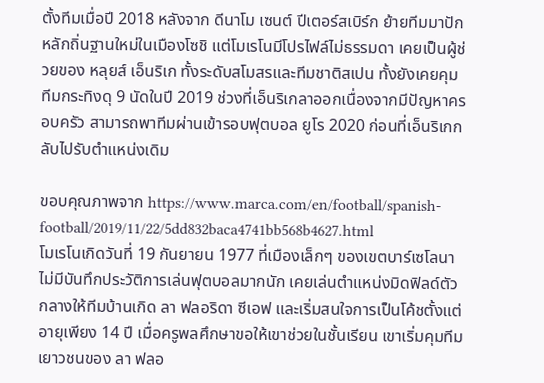ตั้งทีมเมื่อปี 2018 หลังจาก ดีนาโม เซนต์ ปีเตอร์สเบิร์ก ย้ายทีมมาปักหลักถิ่นฐานใหม่ในเมืองโซชิ แต่โมเรโนมีโปรไฟล์ไม่ธรรมดา เคยเป็นผู้ช่วยของ หลุยส์ เอ็นริเก ทั้งระดับสโมสรและทีมชาติสเปน ทั้งยังเคยคุมทีมกระทิงดุ 9 นัดในปี 2019 ช่วงที่เอ็นริเกลาออกเนื่องจากมีปัญหาครอบครัว สามารถพาทีมผ่านเข้ารอบฟุตบอล ยูโร 2020 ก่อนที่เอ็นริเกกลับไปรับตำแหน่งเดิม

ขอบคุณภาพจาก https://www.marca.com/en/football/spanish-football/2019/11/22/5dd832baca4741bb568b4627.html
โมเรโนเกิดวันที่ 19 กันยายน 1977 ที่เมืองเล็กๆ ของเขตบาร์เซโลนา ไม่มีบันทึกประวัติการเล่นฟุตบอลมากนัก เคยเล่นตำแหน่งมิดฟิลด์ตัวกลางให้ทีมบ้านเกิด ลา ฟลอริดา ซีเอฟ และเริ่มสนใจการเป็นโค้ชตั้งแต่อายุเพียง 14 ปี เมื่อครูพลศึกษาขอให้เขาช่วยในชั้นเรียน เขาเริ่มคุมทีมเยาวชนของ ลา ฟลอ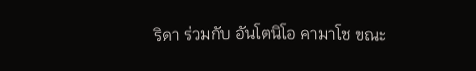ริดา ร่วมกับ อันโตนิโอ คามาโช ขณะ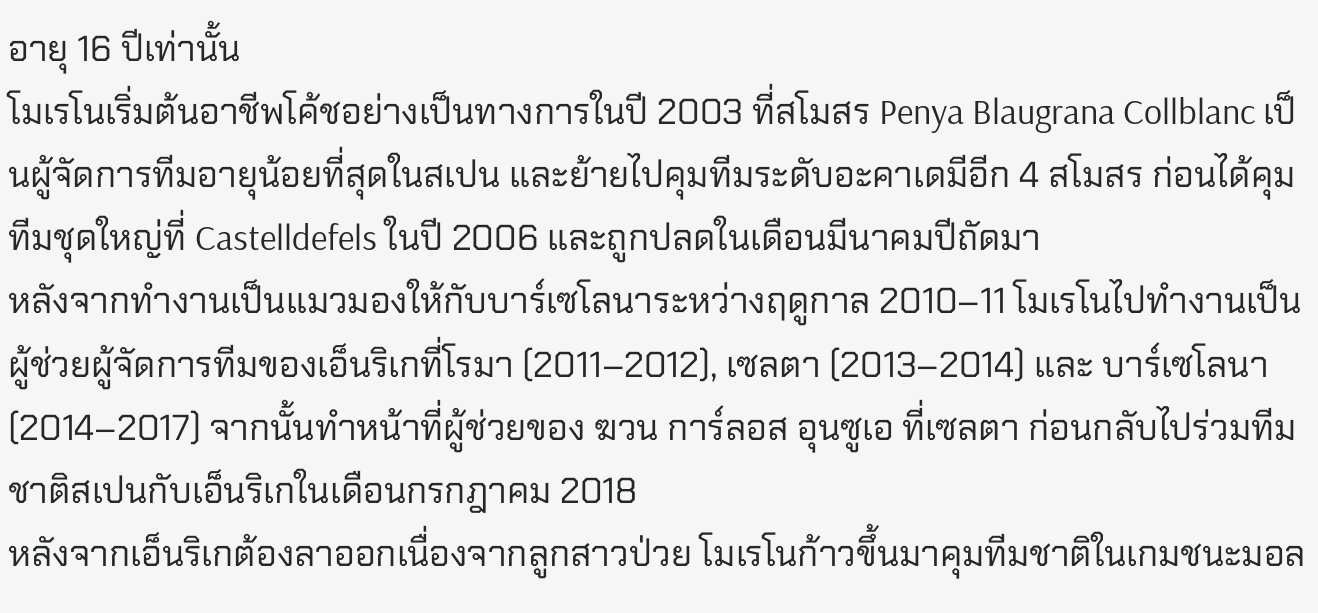อายุ 16 ปีเท่านั้น
โมเรโนเริ่มต้นอาชีพโค้ชอย่างเป็นทางการในปี 2003 ที่สโมสร Penya Blaugrana Collblanc เป็นผู้จัดการทีมอายุน้อยที่สุดในสเปน และย้ายไปคุมทีมระดับอะคาเดมีอีก 4 สโมสร ก่อนได้คุมทีมชุดใหญ่ที่ Castelldefels ในปี 2006 และถูกปลดในเดือนมีนาคมปีถัดมา
หลังจากทำงานเป็นแมวมองให้กับบาร์เซโลนาระหว่างฤดูกาล 2010–11 โมเรโนไปทำงานเป็นผู้ช่วยผู้จัดการทีมของเอ็นริเกที่โรมา (2011–2012), เซลตา (2013–2014) และ บาร์เซโลนา (2014–2017) จากนั้นทำหน้าที่ผู้ช่วยของ ฆวน การ์ลอส อุนซูเอ ที่เซลตา ก่อนกลับไปร่วมทีมชาติสเปนกับเอ็นริเกในเดือนกรกฎาคม 2018
หลังจากเอ็นริเกต้องลาออกเนื่องจากลูกสาวป่วย โมเรโนก้าวขึ้นมาคุมทีมชาติในเกมชนะมอล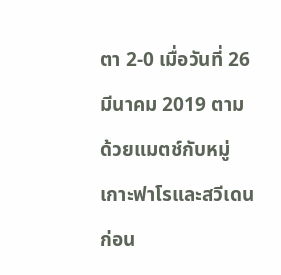ตา 2-0 เมื่อวันที่ 26 มีนาคม 2019 ตามด้วยแมตช์กับหมู่เกาะฟาโรและสวีเดน ก่อน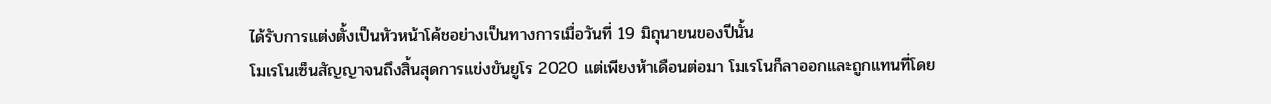ได้รับการแต่งตั้งเป็นหัวหน้าโค้ชอย่างเป็นทางการเมื่อวันที่ 19 มิถุนายนของปีนั้น
โมเรโนเซ็นสัญญาจนถึงสิ้นสุดการแข่งขันยูโร 2020 แต่เพียงห้าเดือนต่อมา โมเรโนก็ลาออกและถูกแทนที่โดย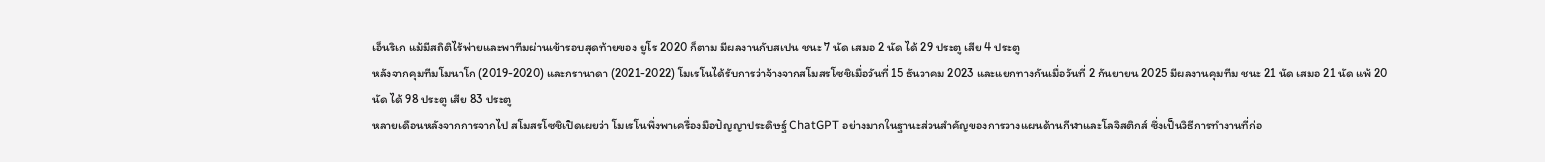เอ็นริเก แม้มีสถิติไร้พ่ายและพาทีมผ่านเข้ารอบสุดท้ายของ ยูโร 2020 ก็ตาม มีผลงานกับสเปน ชนะ 7 นัด เสมอ 2 นัด ได้ 29 ประตู เสีย 4 ประตู
หลังจากคุมทีมโมนาโก (2019-2020) และกรานาดา (2021-2022) โมเรโนได้รับการว่าจ้างจากสโมสรโซชิเมื่อวันที่ 15 ธันวาคม 2023 และแยกทางกันเมื่อวันที่ 2 กันยายน 2025 มีผลงานคุมทีม ชนะ 21 นัด เสมอ 21 นัด แพ้ 20 นัด ได้ 98 ประตู เสีย 83 ประตู
หลายเดือนหลังจากการจากไป สโมสรโซชิเปิดเผยว่า โมเรโนพึ่งพาเครื่องมือปัญญาประดิษฐ์ ChatGPT อย่างมากในฐานะส่วนสำคัญของการวางแผนด้านกีฬาและโลจิสติกส์ ซึ่งเป็นวิธีการทำงานที่ก่อ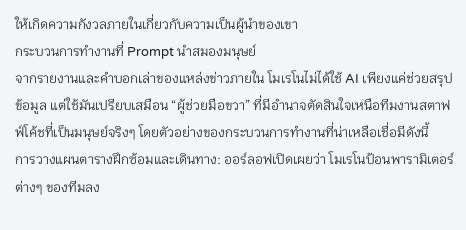ให้เกิดความกังวลภายในเกี่ยวกับความเป็นผู้นำของเขา
กระบวนการทำงานที่ Prompt นำสมองมนุษย์
จากรายงานและคำบอกเล่าของแหล่งข่าวภายใน โมเรโนไม่ได้ใช้ AI เพียงแค่ช่วยสรุปข้อมูล แต่ใช้มันเปรียบเสมือน “ผู้ช่วยมือขวา” ที่มีอำนาจตัดสินใจเหนือทีมงานสตาฟฟ์โค้ชที่เป็นมนุษย์จริงๆ โดยตัวอย่างของกระบวนการทำงานที่น่าเหลือเชื่อมีดังนี้
การวางแผนตารางฝึกซ้อมและเดินทาง: ออร์ลอฟเปิดเผยว่า โมเรโนป้อนพารามิเตอร์ต่างๆ ของทีมลง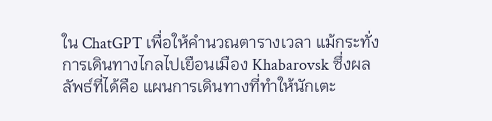ใน ChatGPT เพื่อให้คำนวณตารางเวลา แม้กระทั่งการเดินทางไกลไปเยือนเมือง Khabarovsk ซึ่งผลลัพธ์ที่ได้คือ แผนการเดินทางที่ทำให้นักเตะ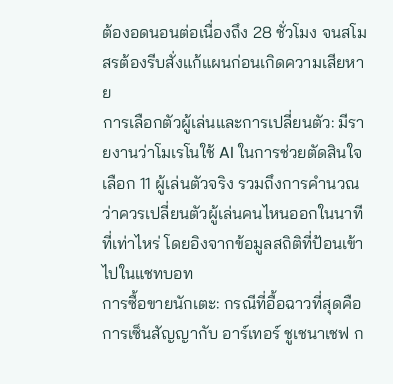ต้องอดนอนต่อเนื่องถึง 28 ชั่วโมง จนสโมสรต้องรีบสั่งแก้แผนก่อนเกิดความเสียหาย
การเลือกตัวผู้เล่นและการเปลี่ยนตัว: มีรายงานว่าโมเรโนใช้ AI ในการช่วยตัดสินใจเลือก 11 ผู้เล่นตัวจริง รวมถึงการคำนวณว่าควรเปลี่ยนตัวผู้เล่นคนไหนออกในนาทีที่เท่าไหร่ โดยอิงจากข้อมูลสถิติที่ป้อนเข้าไปในแชทบอท
การซื้อขายนักเตะ: กรณีที่อื้อฉาวที่สุดคือ การเซ็นสัญญากับ อาร์เทอร์ ชูเชนาเชฟ ก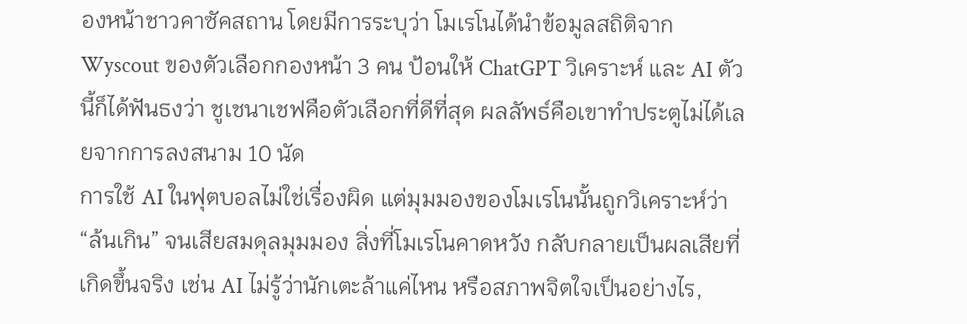องหน้าชาวคาซัคสถาน โดยมีการระบุว่า โมเรโนได้นำข้อมูลสถิติจาก Wyscout ของตัวเลือกกองหน้า 3 คน ป้อนให้ ChatGPT วิเคราะห์ และ AI ตัวนี้ก็ได้ฟันธงว่า ชูเชนาเชฟคือตัวเลือกที่ดีที่สุด ผลลัพธ์คือเขาทำประตูไม่ได้เลยจากการลงสนาม 10 นัด
การใช้ AI ในฟุตบอลไม่ใช่เรื่องผิด แต่มุมมองของโมเรโนนั้นถูกวิเคราะห์ว่า “ล้นเกิน” จนเสียสมดุลมุมมอง สิ่งที่โมเรโนคาดหวัง กลับกลายเป็นผลเสียที่เกิดขึ้นจริง เช่น AI ไม่รู้ว่านักเตะล้าแค่ไหน หรือสภาพจิตใจเป็นอย่างไร,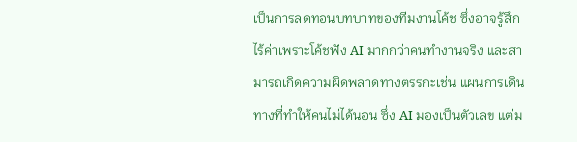เป็นการลดทอนบทบาทของทีมงานโค้ช ซึ่งอาจรู้สึกไร้ค่าเพราะโค้ชฟัง AI มากกว่าคนทำงานจริง และสามารถเกิดความผิดพลาดทางตรรกะเช่น แผนการเดินทางที่ทำให้คนไม่ได้นอน ซึ่ง AI มองเป็นตัวเลข แต่ม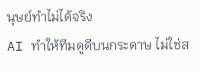นุษย์ทำไม่ได้จริง
AI ทำให้ทีมดูดีบนกระดาษ ไม่ใช่ส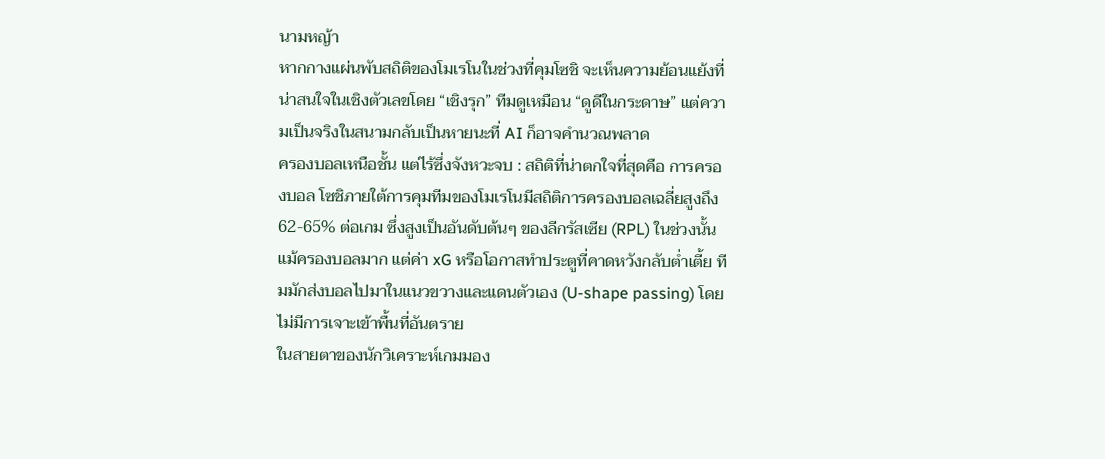นามหญ้า
หากกางแผ่นพับสถิติของโมเรโนในช่วงที่คุมโซชิ จะเห็นความย้อนแย้งที่น่าสนใจในเชิงตัวเลขโดย “เชิงรุก” ทีมดูเหมือน “ดูดีในกระดาษ” แต่ความเป็นจริงในสนามกลับเป็นหายนะที่ AI ก็อาจคำนวณพลาด
ครองบอลเหนือชั้น แต่ไร้ซึ่งจังหวะจบ : สถิติที่น่าตกใจที่สุดคือ การครองบอล โซชิภายใต้การคุมทีมของโมเรโนมีสถิติการครองบอลเฉลี่ยสูงถึง 62-65% ต่อเกม ซึ่งสูงเป็นอันดับต้นๆ ของลีกรัสเซีย (RPL) ในช่วงนั้น แม้ครองบอลมาก แต่ค่า xG หรือโอกาสทำประตูที่คาดหวังกลับต่ำเตี้ย ทีมมักส่งบอลไปมาในแนวขวางและแดนตัวเอง (U-shape passing) โดยไม่มีการเจาะเข้าพื้นที่อันตราย
ในสายตาของนักวิเคราะห์เกมมอง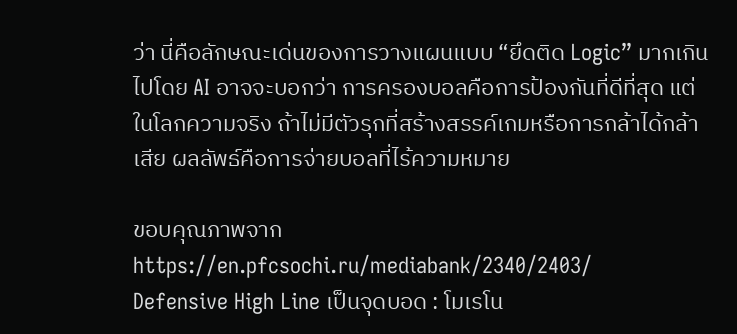ว่า นี่คือลักษณะเด่นของการวางแผนแบบ “ยึดติด Logic” มากเกินไปโดย AI อาจจะบอกว่า การครองบอลคือการป้องกันที่ดีที่สุด แต่ในโลกความจริง ถ้าไม่มีตัวรุกที่สร้างสรรค์เกมหรือการกล้าได้กล้าเสีย ผลลัพธ์คือการจ่ายบอลที่ไร้ความหมาย

ขอบคุณภาพจาก https://en.pfcsochi.ru/mediabank/2340/2403/
Defensive High Line เป็นจุดบอด : โมเรโน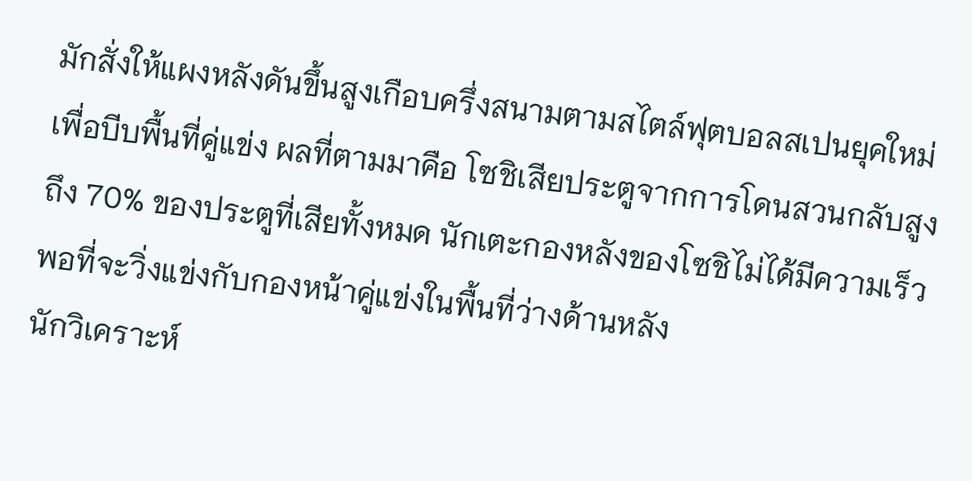มักสั่งให้แผงหลังดันขึ้นสูงเกือบครึ่งสนามตามสไตล์ฟุตบอลสเปนยุคใหม่เพื่อบีบพื้นที่คู่แข่ง ผลที่ตามมาคือ โซชิเสียประตูจากการโดนสวนกลับสูงถึง 70% ของประตูที่เสียทั้งหมด นักเตะกองหลังของโซชิไม่ได้มีความเร็วพอที่จะวิ่งแข่งกับกองหน้าคู่แข่งในพื้นที่ว่างด้านหลัง
นักวิเคราะห์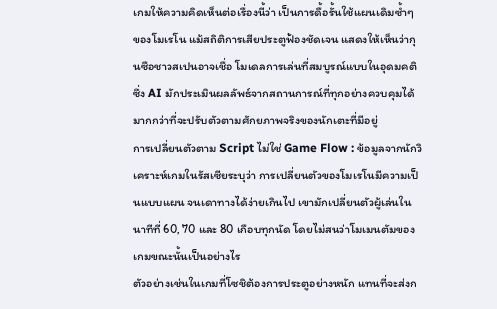เกมให้ความคิดเห็นต่อเรื่องนี้ว่า เป็นการดื้อรั้นใช้แผนเดิมซ้ำๆ ของโมเรโน แม้สถิติการเสียประตูฟ้องชัดเจน แสดงให้เห็นว่ากุนซือชาวสเปนอาจเชื่อ โมเดลการเล่นที่สมบูรณ์แบบในอุดมคติ ซึ่ง AI มักประเมินผลลัพธ์จากสถานการณ์ที่ทุกอย่างควบคุมได้ มากกว่าที่จะปรับตัวตามศักยภาพจริงของนักเตะที่มีอยู่
การเปลี่ยนตัวตาม Script ไม่ใช่ Game Flow : ข้อมูลจากนักวิเคราะห์เกมในรัสเซียระบุว่า การเปลี่ยนตัวของโมเรโนมีความเป็นแบบแผน จนเดาทางได้ง่ายเกินไป เขามักเปลี่ยนตัวผู้เล่นในนาทีที่ 60, 70 และ 80 เกือบทุกนัด โดยไม่สนว่าโมเมนตัมของเกมขณะนั้นเป็นอย่างไร
ตัวอย่างเช่นในเกมที่โซชิต้องการประตูอย่างหนัก แทนที่จะส่งก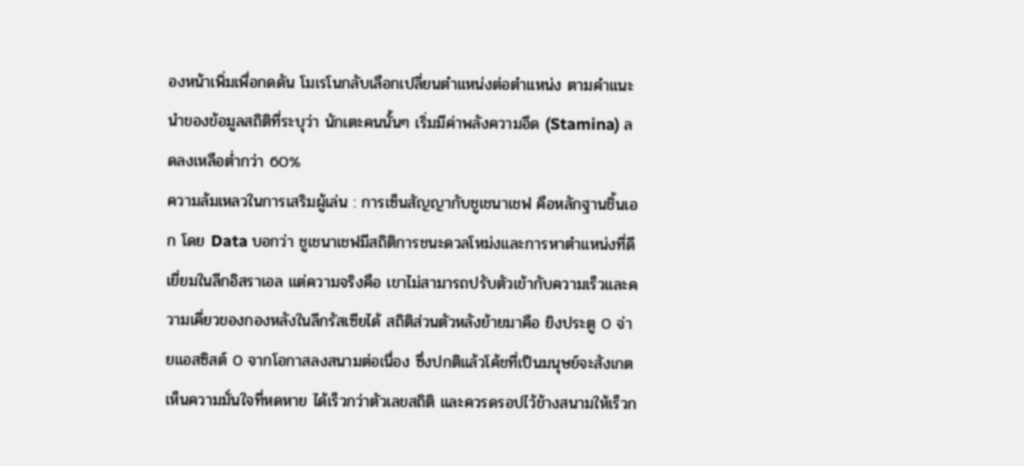องหน้าเพิ่มเพื่อกดดัน โมเรโนกลับเลือกเปลี่ยนตำแหน่งต่อตำแหน่ง ตามคำแนะนำของข้อมูลสถิติที่ระบุว่า นักเตะคนนั้นๆ เริ่มมีค่าพลังความอึด (Stamina) ลดลงเหลือต่ำกว่า 60%
ความล้มเหลวในการเสริมผู้เล่น : การเซ็นสัญญากับชูเชนาเชฟ คือหลักฐานชิ้นเอก โดย Data บอกว่า ชูเชนาเชฟมีสถิติการชนะดวลโหม่งและการหาตำแหน่งที่ดีเยี่ยมในลีกอิสราเอล แต่ความจริงคือ เขาไม่สามารถปรับตัวเข้ากับความเร็วและความเคี่ยวของกองหลังในลีกรัสเซียได้ สถิติส่วนตัวหลังย้ายมาคือ ยิงประตู 0 จ่ายแอสซิสต์ 0 จากโอกาสลงสนามต่อเนื่อง ซึ่งปกติแล้วโค้ชที่เป็นมนุษย์จะสังเกตเห็นความมั่นใจที่หดหาย ได้เร็วกว่าตัวเลขสถิติ และควรดรอปไว้ข้างสนามให้เร็วก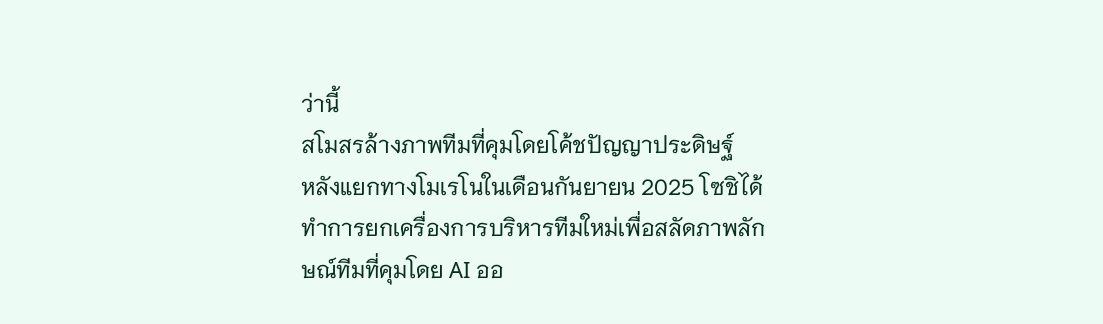ว่านี้
สโมสรล้างภาพทีมที่คุมโดยโค้ชปัญญาประดิษฐ์
หลังแยกทางโมเรโนในเดือนกันยายน 2025 โซชิได้ทำการยกเครื่องการบริหารทีมใหม่เพื่อสลัดภาพลักษณ์ทีมที่คุมโดย AI ออ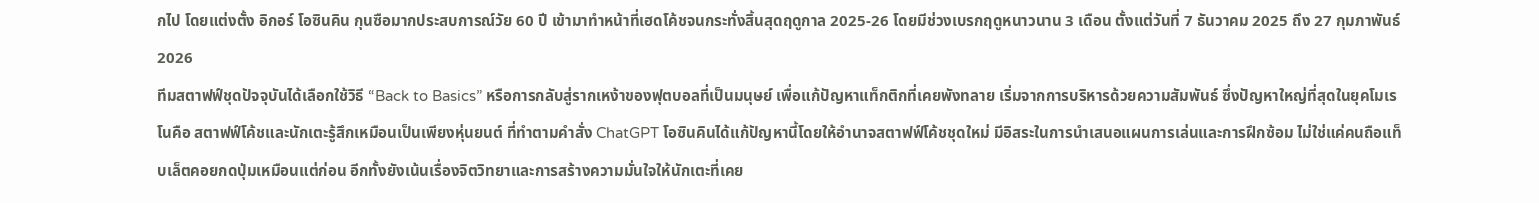กไป โดยแต่งตั้ง อิกอร์ โอซินคิน กุนซือมากประสบการณ์วัย 60 ปี เข้ามาทำหน้าที่เฮดโค้ชจนกระทั่งสิ้นสุดฤดูกาล 2025-26 โดยมีช่วงเบรกฤดูหนาวนาน 3 เดือน ตั้งแต่วันที่ 7 ธันวาคม 2025 ถึง 27 กุมภาพันธ์ 2026
ทีมสตาฟฟ์ชุดปัจจุบันได้เลือกใช้วิธี “Back to Basics” หรือการกลับสู่รากเหง้าของฟุตบอลที่เป็นมนุษย์ เพื่อแก้ปัญหาแท็กติกที่เคยพังทลาย เริ่มจากการบริหารด้วยความสัมพันธ์ ซึ่งปัญหาใหญ่ที่สุดในยุคโมเรโนคือ สตาฟฟ์โค้ชและนักเตะรู้สึกเหมือนเป็นเพียงหุ่นยนต์ ที่ทำตามคำสั่ง ChatGPT โอซินคินได้แก้ปัญหานี้โดยให้อำนาจสตาฟฟ์โค้ชชุดใหม่ มีอิสระในการนำเสนอแผนการเล่นและการฝึกซ้อม ไม่ใช่แค่คนถือแท็บเล็ตคอยกดปุ่มเหมือนแต่ก่อน อีกทั้งยังเน้นเรื่องจิตวิทยาและการสร้างความมั่นใจให้นักเตะที่เคย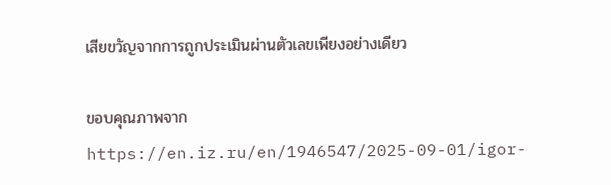เสียขวัญจากการถูกประเมินผ่านตัวเลขเพียงอย่างเดียว

ขอบคุณภาพจาก https://en.iz.ru/en/1946547/2025-09-01/igor-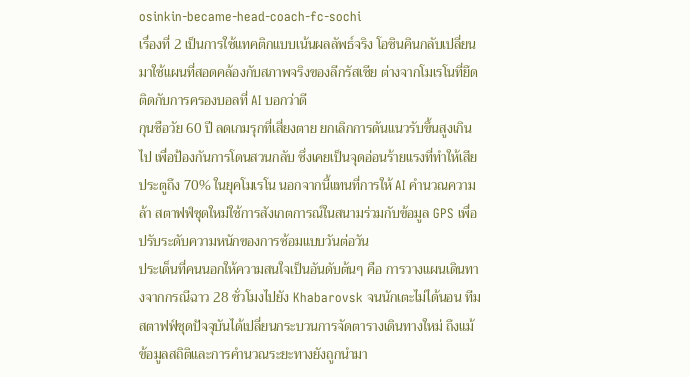osinkin-became-head-coach-fc-sochi
เรื่องที่ 2 เป็นการใช้แทคติกแบบเน้นผลลัพธ์จริง โอซินคินกลับเปลี่ยนมาใช้แผนที่สอดคล้องกับสภาพจริงของลีกรัสเซีย ต่างจากโมเรโนที่ยึดติดกับการครองบอลที่ AI บอกว่าดี
กุนซือวัย 60 ปี ลดเกมรุกที่เสี่ยงตาย ยกเลิกการดันแนวรับขึ้นสูงเกินไป เพื่อป้องกันการโดนสวนกลับ ซึ่งเคยเป็นจุดอ่อนร้ายแรงที่ทำให้เสียประตูถึง 70% ในยุคโมเรโน นอกจากนี้แทนที่การให้ AI คำนวณความล้า สตาฟฟ์ชุดใหม่ใช้การสังเกตการณ์ในสนามร่วมกับข้อมูล GPS เพื่อปรับระดับความหนักของการซ้อมแบบวันต่อวัน
ประเด็นที่คนนอกให้ความสนใจเป็นอันดับต้นๆ คือ การวางแผนเดินทางจากกรณีฉาว 28 ชั่วโมงไปยัง Khabarovsk จนนักเตะไม่ได้นอน ทีมสตาฟฟ์ชุดปัจจุบันได้เปลี่ยนกระบวนการจัดตารางเดินทางใหม่ ถึงแม้ข้อมูลสถิติและการคำนวณระยะทางยังถูกนำมา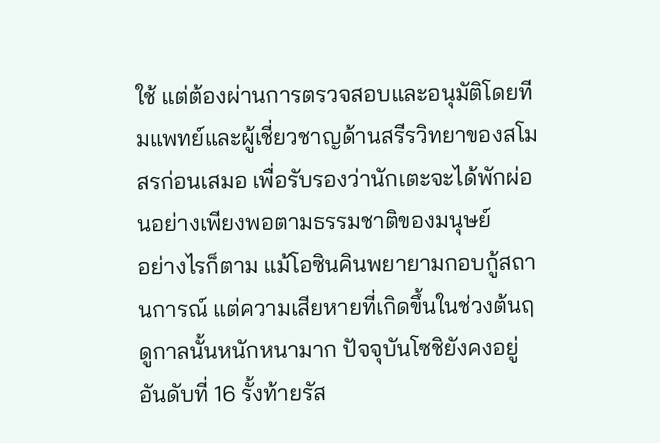ใช้ แต่ต้องผ่านการตรวจสอบและอนุมัติโดยทีมแพทย์และผู้เชี่ยวชาญด้านสรีรวิทยาของสโมสรก่อนเสมอ เพื่อรับรองว่านักเตะจะได้พักผ่อนอย่างเพียงพอตามธรรมชาติของมนุษย์
อย่างไรก็ตาม แม้โอซินคินพยายามกอบกู้สถานการณ์ แต่ความเสียหายที่เกิดขึ้นในช่วงต้นฤดูกาลนั้นหนักหนามาก ปัจจุบันโซชิยังคงอยู่อันดับที่ 16 รั้งท้ายรัส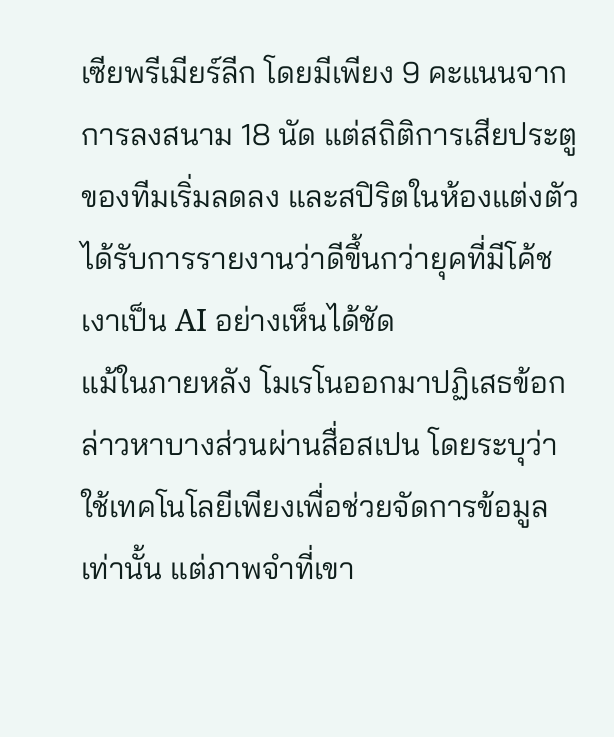เซียพรีเมียร์ลีก โดยมีเพียง 9 คะแนนจากการลงสนาม 18 นัด แต่สถิติการเสียประตูของทีมเริ่มลดลง และสปิริตในห้องแต่งตัวได้รับการรายงานว่าดีขึ้นกว่ายุคที่มีโค้ชเงาเป็น AI อย่างเห็นได้ชัด
แม้ในภายหลัง โมเรโนออกมาปฏิเสธข้อกล่าวหาบางส่วนผ่านสื่อสเปน โดยระบุว่าใช้เทคโนโลยีเพียงเพื่อช่วยจัดการข้อมูลเท่านั้น แต่ภาพจำที่เขา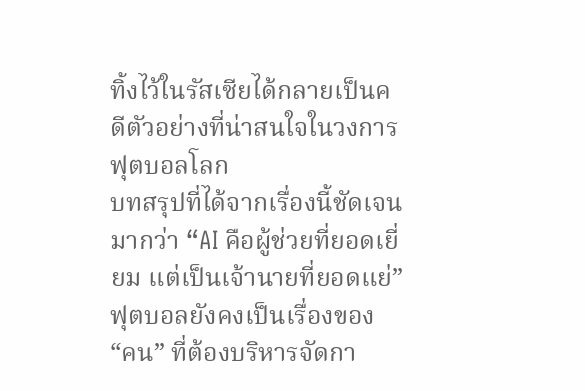ทิ้งไว้ในรัสเซียได้กลายเป็นคดีตัวอย่างที่น่าสนใจในวงการฟุตบอลโลก
บทสรุปที่ได้จากเรื่องนี้ชัดเจนมากว่า “AI คือผู้ช่วยที่ยอดเยี่ยม แต่เป็นเจ้านายที่ยอดแย่” ฟุตบอลยังคงเป็นเรื่องของ “คน” ที่ต้องบริหารจัดกา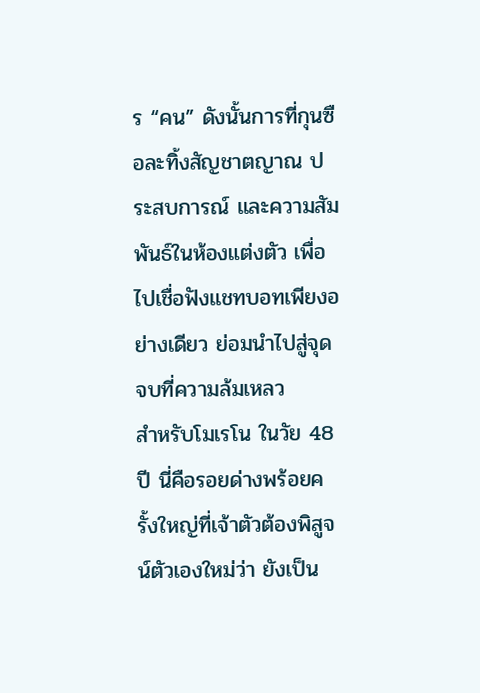ร “คน” ดังนั้นการที่กุนซือละทิ้งสัญชาตญาณ ประสบการณ์ และความสัมพันธ์ในห้องแต่งตัว เพื่อไปเชื่อฟังแชทบอทเพียงอย่างเดียว ย่อมนำไปสู่จุดจบที่ความล้มเหลว
สำหรับโมเรโน ในวัย 48 ปี นี่คือรอยด่างพร้อยครั้งใหญ่ที่เจ้าตัวต้องพิสูจน์ตัวเองใหม่ว่า ยังเป็น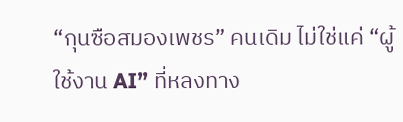“กุนซือสมองเพชร” คนเดิม ไม่ใช่แค่ “ผู้ใช้งาน AI” ที่หลงทาง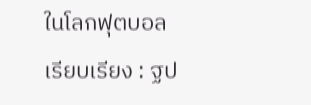ในโลกฟุตบอล
เรียบเรียง : ฐป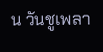น วันชูเพลา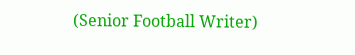(Senior Football Writer)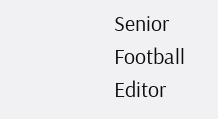Senior Football Editor